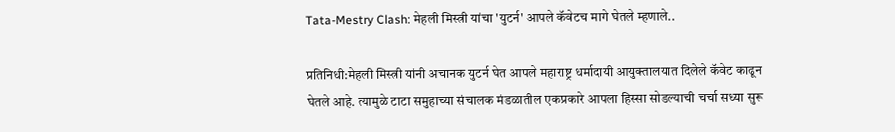Tata-Mestry Clash: मेहली मिस्त्री यांचा 'युटर्न' आपले कॅवेटच मागे घेतले म्हणाले..

प्रतिनिधी:मेहली मिस्त्री यांनी अचानक युटर्न घेत आपले महाराष्ट्र धर्मादायी आयुक्तालयात दिलेले कॅवेट काढून घेतले आहे. त्यामुळे टाटा समुहाच्या संचालक मंडळातील एकप्रकारे आपला हिस्सा सोडल्याची चर्चा सध्या सुरू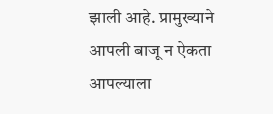झाली आहे. प्रामुख्याने आपली बाजू न ऐकता आपल्याला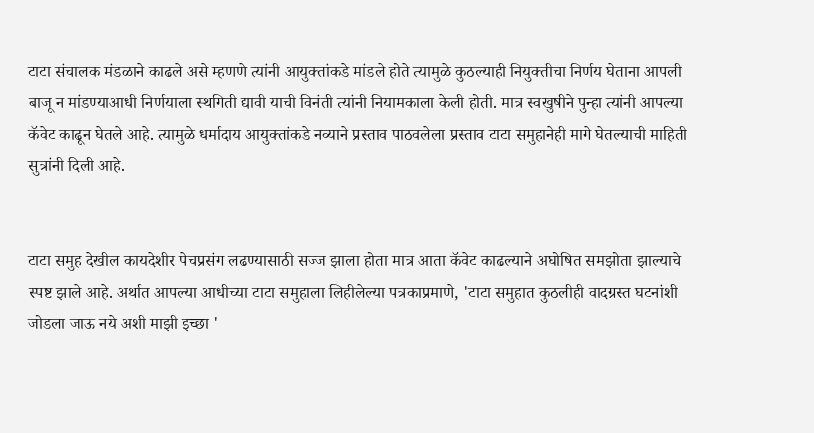टाटा संचालक मंडळाने काढले असे म्हणणे त्यांनी आयुक्तांकडे मांडले होते त्यामुळे कुठल्याही नियुक्तीचा निर्णय घेताना आपली बाजू न मांडण्याआधी निर्णयाला स्थगिती द्यावी याची विनंती त्यांनी नियामकाला केली होती. मात्र स्वखुषीने पुन्हा त्यांनी आपल्या कॅवेट काढून घेतले आहे. त्यामुळे धर्मादाय आयुक्तांकडे नव्याने प्रस्ताव पाठवलेला प्रस्ताव टाटा समुहानेही मागे घेतल्याची माहिती सुत्रांनी दिली आहे.


टाटा समुह देखील कायदेशीर पेचप्रसंग लढण्यासाठी सज्ज झाला होता मात्र आता कॅवेट काढल्याने अघोषित समझोता झाल्याचे स्पष्ट झाले आहे. अर्थात आपल्या आधीच्या टाटा समुहाला लिहीलेल्या पत्रकाप्रमाणे, 'टाटा समुहात कुठलीही वादग्रस्त घटनांशी जोडला जाऊ नये अशी माझी इच्छा '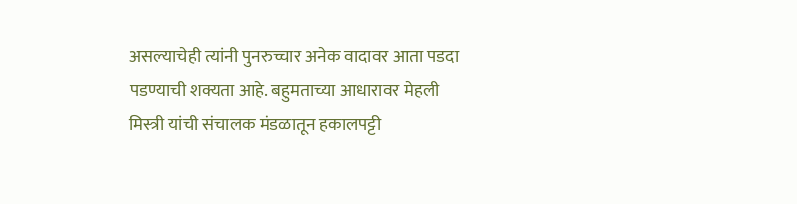असल्याचेही त्यांनी पुनरुच्चार अनेक वादावर आता पडदा पडण्याची शक्यता आहे. बहुमताच्या आधारावर मेहली मिस्त्री यांची संचालक मंडळातून हकालपट्टी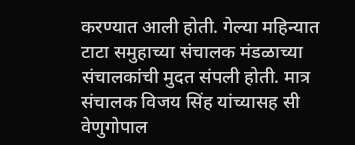करण्यात आली होती. गेल्या महिन्यात टाटा समुहाच्या संचालक मंडळाच्या संचालकांची मुदत संपली होती. मात्र संचालक विजय सिंह यांच्यासह सी वेणुगोपाल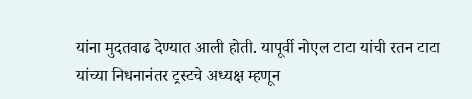यांना मुदतवाढ देण्यात आली होती. यापूर्वी नोएल टाटा यांची रतन टाटा यांच्या निधनानंतर ट्रस्टचे अध्यक्ष म्हणून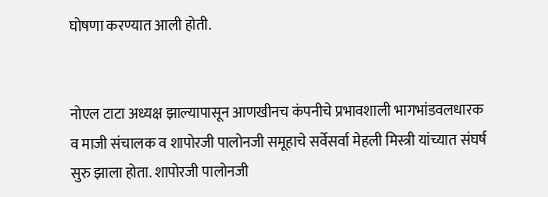घोषणा करण्यात आली होती.


नोएल टाटा अध्यक्ष झाल्यापासून आणखीनच कंपनीचे प्रभावशाली भागभांडवलधारक व माजी संचालक व शापोरजी पालोनजी समूहाचे सर्वेसर्वा मेहली मिस्त्री यांच्यात संघर्ष सुरु झाला होता. शापोरजी पालोनजी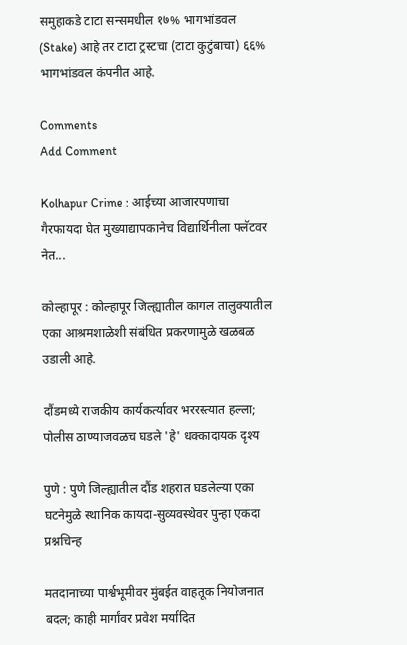समुहाकडे टाटा सन्समधील १७% भागभांडवल (Stake) आहे तर टाटा ट्रस्टचा (टाटा कुटुंबाचा) ६६% भागभांडवल कंपनीत आहे.

Comments
Add Comment

Kolhapur Crime : आईच्या आजारपणाचा गैरफायदा घेत मुख्याद्यापकानेच विद्यार्थिनीला फ्लॅटवर नेत...

कोल्हापूर : कोल्हापूर जिल्ह्यातील कागल तालुक्यातील एका आश्रमशाळेशी संबंधित प्रकरणामुळे खळबळ उडाली आहे.

दौंडमध्ये राजकीय कार्यकर्त्यावर भररस्त्यात हल्ला; पोलीस ठाण्याजवळच घडले 'हे' धक्कादायक दृश्य

पुणे : पुणे जिल्ह्यातील दौंड शहरात घडलेल्या एका घटनेमुळे स्थानिक कायदा-सुव्यवस्थेवर पुन्हा एकदा प्रश्नचिन्ह

मतदानाच्या पार्श्वभूमीवर मुंबईत वाहतूक नियोजनात बदल; काही मार्गांवर प्रवेश मर्यादित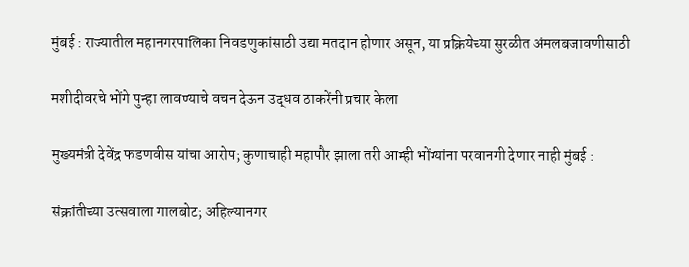मुंबई : राज्यातील महानगरपालिका निवडणुकांसाठी उद्या मतदान होणार असून, या प्रक्रियेच्या सुरळीत अंमलबजावणीसाठी

मशीदीवरचे भोंगे पुन्हा लावण्याचे वचन देऊन उद्धव ठाकरेंनी प्रचार केला

मुख्यमंत्री देवेंद्र फडणवीस यांचा आरोप; कुणाचाही महापौर झाला तरी आम्ही भोंग्यांना परवानगी देणार नाही मुंबई :

संक्रांतीच्या उत्सवाला गालबोट; अहिल्यानगर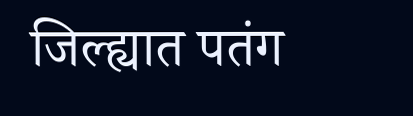जिल्ह्यात पतंग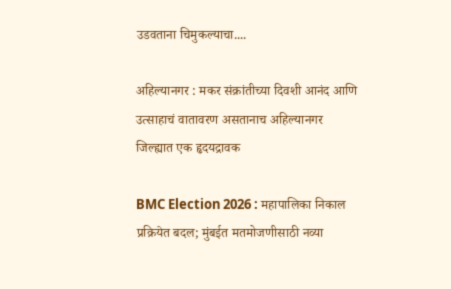उडवताना चिमुकल्याचा....

अहिल्यानगर : मकर संक्रांतीच्या दिवशी आनंद आणि उत्साहाचं वातावरण असतानाच अहिल्यानगर जिल्ह्यात एक हृदयद्रावक

BMC Election 2026 : महापालिका निकाल प्रक्रियेत बदल; मुंबईत मतमोजणीसाठी नव्या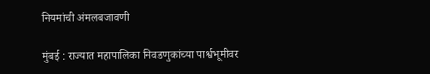नियमांची अंमलबजावणी

मुंबई : राज्यात महापालिका निवडणुकांच्या पार्श्वभूमीवर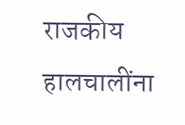राजकीय हालचालींना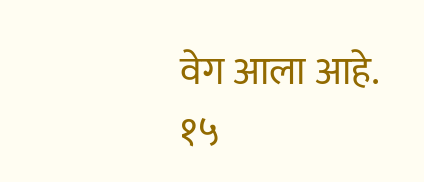वेग आला आहे. १५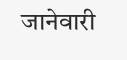जानेवारी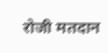रोजी मतदान